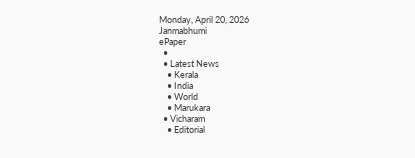Monday, April 20, 2026
Janmabhumi
ePaper
  •
  • Latest News
    • Kerala
    • India
    • World
    • Marukara
  • Vicharam
    • Editorial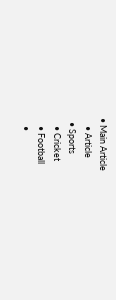• Main Article
    • Article
  • Sports
    • Cricket
    • Football
    •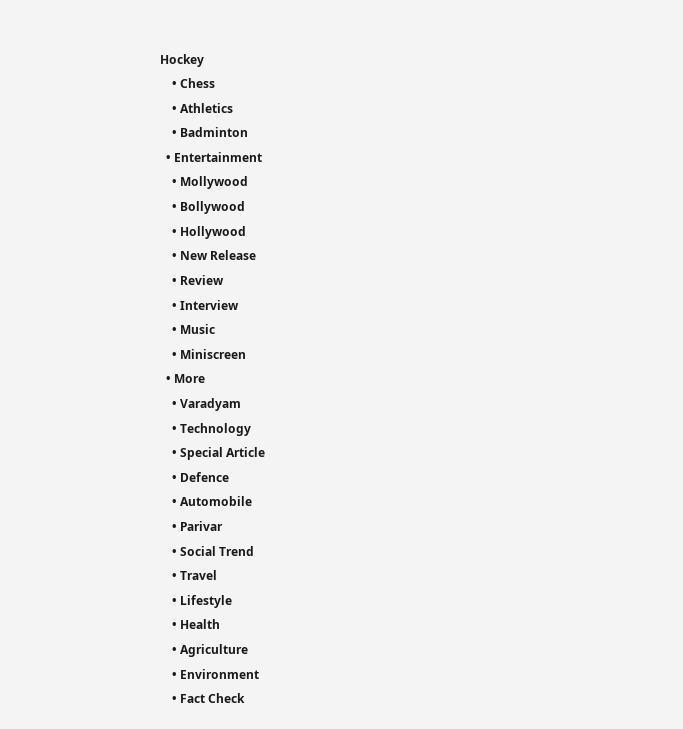Hockey
    • Chess
    • Athletics
    • Badminton
  • Entertainment
    • Mollywood
    • Bollywood
    • Hollywood
    • New Release
    • Review
    • Interview
    • Music
    • Miniscreen
  • More
    • Varadyam
    • Technology
    • Special Article
    • Defence
    • Automobile
    • Parivar
    • Social Trend
    • Travel
    • Lifestyle
    • Health
    • Agriculture
    • Environment
    • Fact Check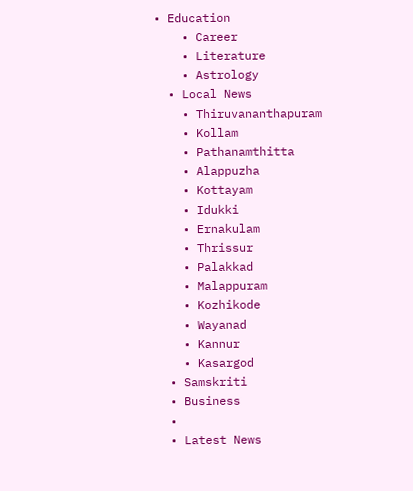• Education
    • Career
    • Literature
    • Astrology
  • Local News
    • Thiruvananthapuram
    • Kollam
    • Pathanamthitta
    • Alappuzha
    • Kottayam
    • Idukki
    • Ernakulam
    • Thrissur
    • Palakkad
    • Malappuram
    • Kozhikode
    • Wayanad
    • Kannur
    • Kasargod
  • Samskriti
  • Business
  •
  • Latest News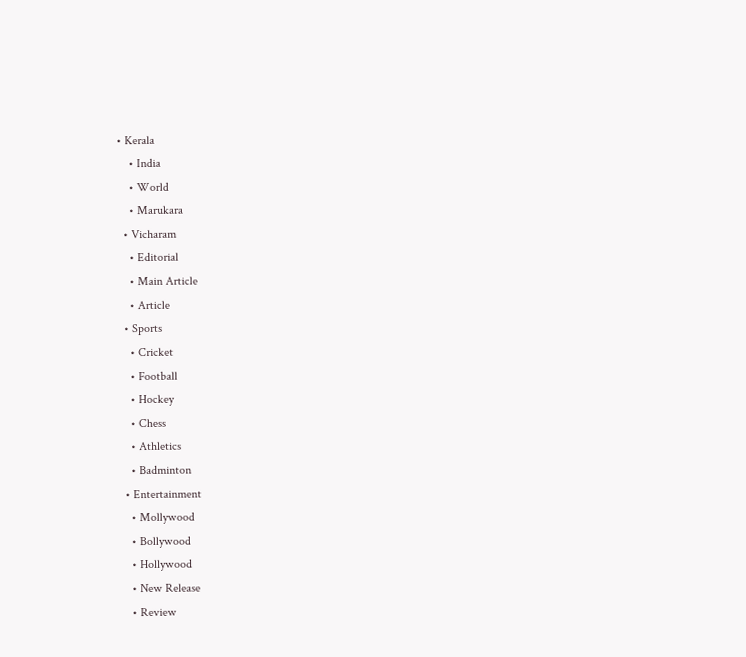• Kerala
    • India
    • World
    • Marukara
  • Vicharam
    • Editorial
    • Main Article
    • Article
  • Sports
    • Cricket
    • Football
    • Hockey
    • Chess
    • Athletics
    • Badminton
  • Entertainment
    • Mollywood
    • Bollywood
    • Hollywood
    • New Release
    • Review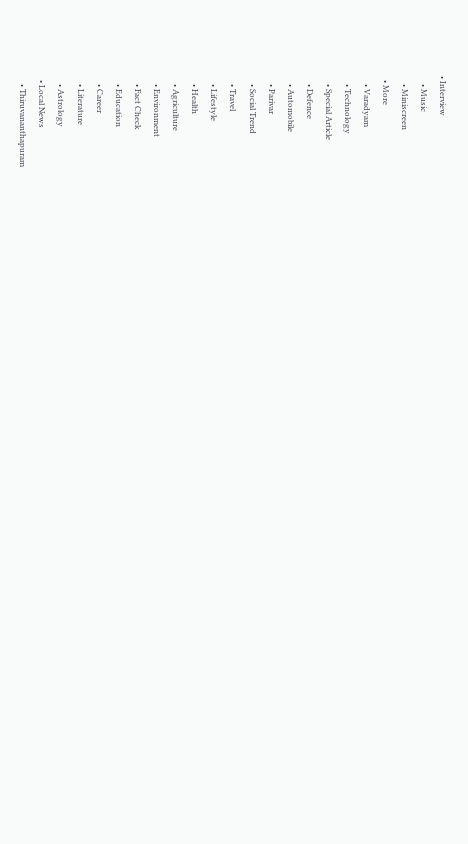• Interview
    • Music
    • Miniscreen
  • More
    • Varadyam
    • Technology
    • Special Article
    • Defence
    • Automobile
    • Parivar
    • Social Trend
    • Travel
    • Lifestyle
    • Health
    • Agriculture
    • Environment
    • Fact Check
    • Education
    • Career
    • Literature
    • Astrology
  • Local News
    • Thiruvananthapuram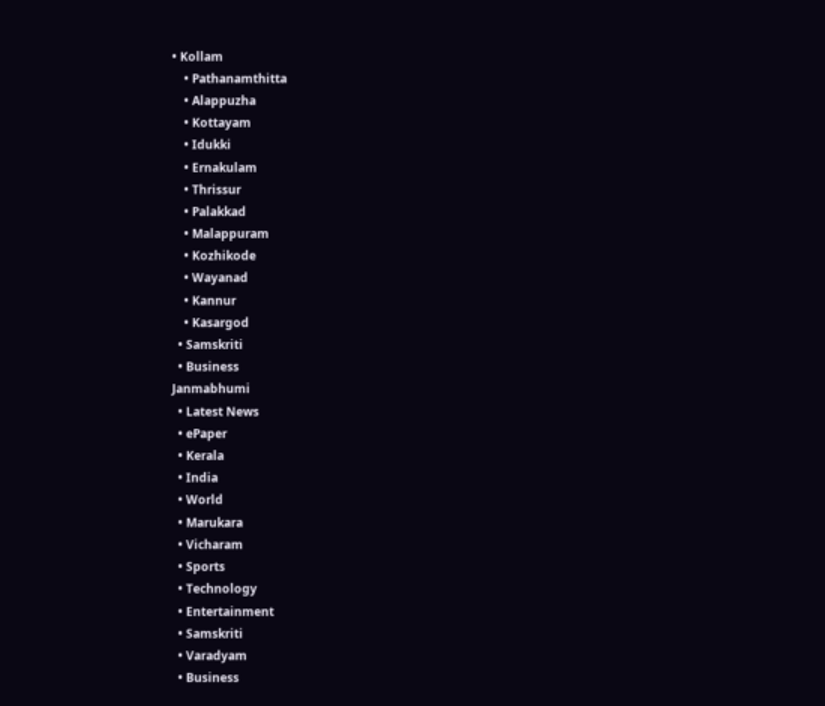• Kollam
    • Pathanamthitta
    • Alappuzha
    • Kottayam
    • Idukki
    • Ernakulam
    • Thrissur
    • Palakkad
    • Malappuram
    • Kozhikode
    • Wayanad
    • Kannur
    • Kasargod
  • Samskriti
  • Business
Janmabhumi
  • Latest News
  • ePaper
  • Kerala
  • India
  • World
  • Marukara
  • Vicharam
  • Sports
  • Technology
  • Entertainment
  • Samskriti
  • Varadyam
  • Business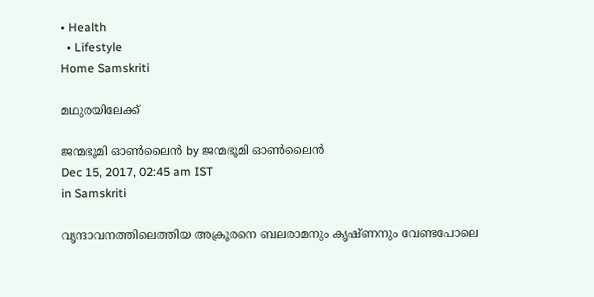• Health
  • Lifestyle
Home Samskriti

മഥുരയിലേക്ക്

ജന്മഭൂമി ഓണ്‍ലൈന്‍ by ജന്മഭൂമി ഓണ്‍ലൈന്‍
Dec 15, 2017, 02:45 am IST
in Samskriti

വൃന്ദാവനത്തിലെത്തിയ അക്രൂരനെ ബലരാമനും കൃഷ്ണനും വേണ്ടപോലെ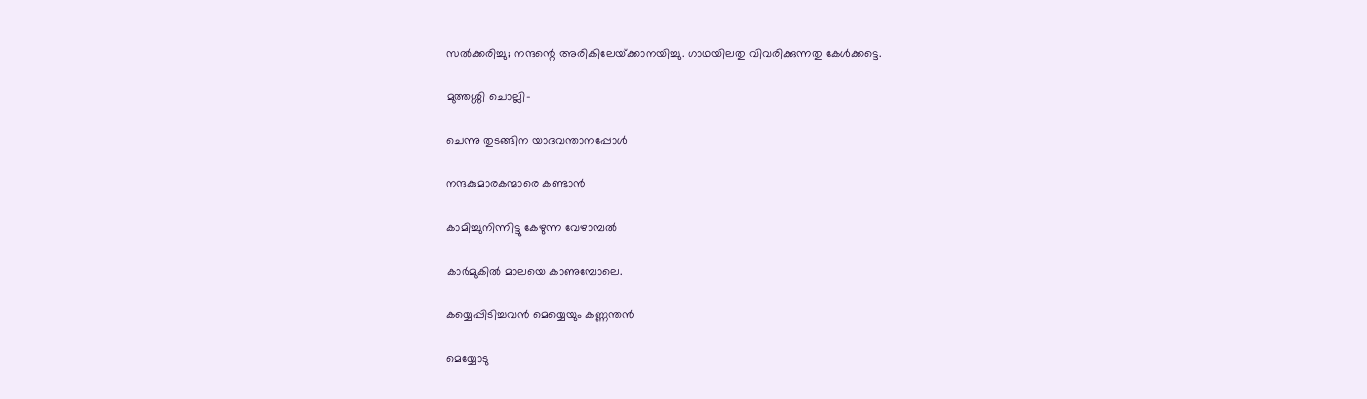സല്‍ക്കരിച്ചു; നന്ദന്റെ അരികിലേയ്‌ക്കാനയിച്ചു. ഗാഥയിലതു വിവരിക്കുന്നതു കേള്‍ക്കട്ടെ.

മുത്തശ്ശി ചൊല്ലി-

ചെന്നു തുടങ്ങിന യാദവന്താനപ്പോള്‍

നന്ദകുമാരകന്മാരെ കണ്ടാന്‍

കാമിച്ചുനിന്നിട്ടു കേഴുന്ന വേഴാമ്പല്‍

കാര്‍മുകില്‍ മാലയെ കാണുമ്പോലെ.

കയ്യെപ്പിടിച്ചവന്‍ മെയ്യെയും കണ്ണന്തന്‍

മെയ്യോടു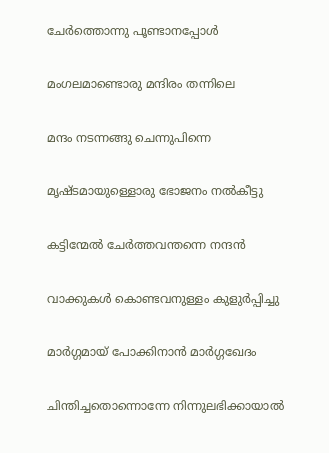ചേര്‍ത്തൊന്നു പൂണ്ടാനപ്പോള്‍

മംഗലമാണ്ടൊരു മന്ദിരം തന്നിലെ

മന്ദം നടന്നങ്ങു ചെന്നുപിന്നെ

മൃഷ്ടമായുള്ളൊരു ഭോജനം നല്‍കീട്ടു

കട്ടിന്മേല്‍ ചേര്‍ത്തവന്തന്നെ നന്ദന്‍

വാക്കുകള്‍ കൊണ്ടവനുള്ളം കുളുര്‍പ്പിച്ചു

മാര്‍ഗ്ഗമായ് പോക്കിനാന്‍ മാര്‍ഗ്ഗഖേദം

ചിന്തിച്ചതൊന്നൊന്നേ നിന്നുലഭിക്കായാല്‍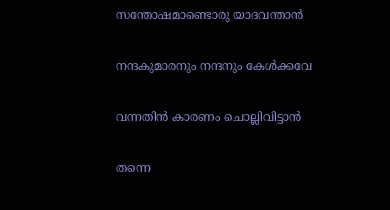സന്തോഷമാണ്ടൊരു യാദവന്താന്‍

നന്ദകുമാരനും നന്ദനും കേള്‍ക്കവേ

വന്നതിന്‍ കാരണം ചൊല്ലിവിട്ടാന്‍

തന്നെ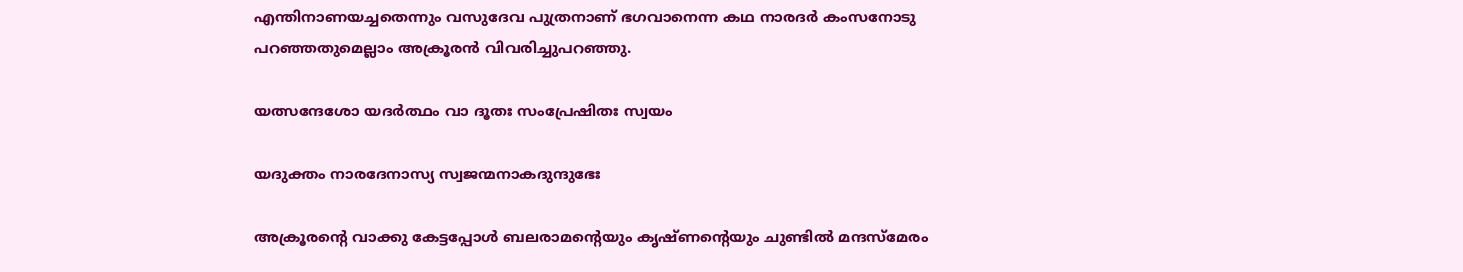എന്തിനാണയച്ചതെന്നും വസുദേവ പുത്രനാണ് ഭഗവാനെന്ന കഥ നാരദര്‍ കംസനോടു പറഞ്ഞതുമെല്ലാം അക്രൂരന്‍ വിവരിച്ചുപറഞ്ഞു.

യത്സന്ദേശോ യദര്‍ത്ഥം വാ ദൂതഃ സംപ്രേഷിതഃ സ്വയം

യദുക്തം നാരദേനാസ്യ സ്വജന്മനാകദുന്ദുഭേഃ

അക്രൂരന്റെ വാക്കു കേട്ടപ്പോള്‍ ബലരാമന്റെയും കൃഷ്ണന്റെയും ചുണ്ടില്‍ മന്ദസ്‌മേരം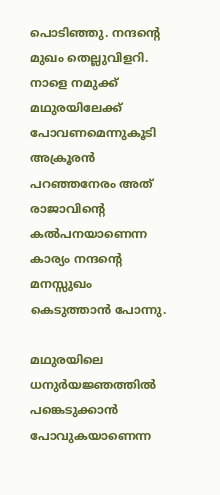പൊടിഞ്ഞു. നന്ദന്റെ മുഖം തെല്ലുവിളറി. നാളെ നമുക്ക് മഥുരയിലേക്ക് പോവണമെന്നുകൂടി അക്രൂരന്‍ പറഞ്ഞനേരം അത് രാജാവിന്റെ കല്‍പനയാണെന്ന കാര്യം നന്ദന്റെ മനസ്സുഖം കെടുത്താന്‍ പോന്നു.

മഥുരയിലെ ധനുര്‍യജ്ഞത്തില്‍ പങ്കെടുക്കാന്‍ പോവുകയാണെന്ന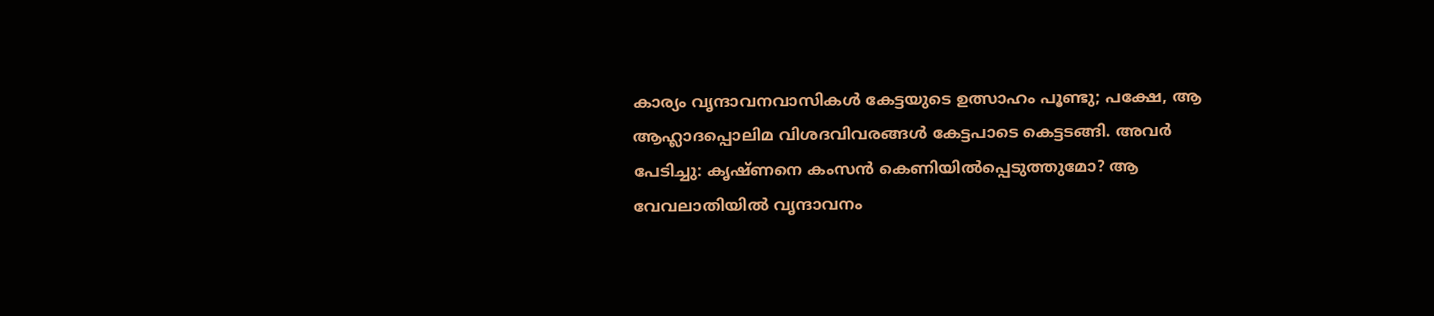കാര്യം വൃന്ദാവനവാസികള്‍ കേട്ടയുടെ ഉത്സാഹം പൂണ്ടു; പക്ഷേ, ആ ആഹ്ലാദപ്പൊലിമ വിശദവിവരങ്ങള്‍ കേട്ടപാടെ കെട്ടടങ്ങി. അവര്‍ പേടിച്ചു: കൃഷ്ണനെ കംസന്‍ കെണിയില്‍പ്പെടുത്തുമോ? ആ വേവലാതിയില്‍ വൃന്ദാവനം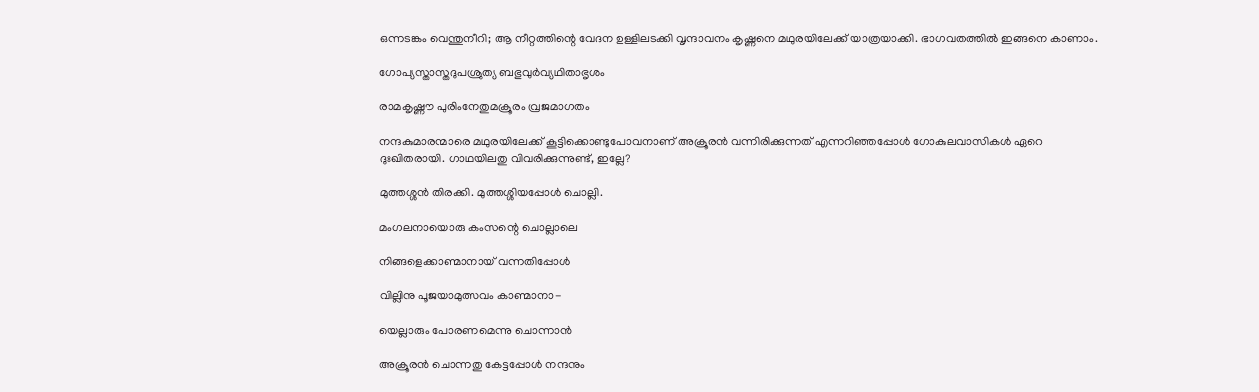ഒന്നടങ്കം വെന്തുനീറി; ആ നീറ്റത്തിന്റെ വേദന ഉള്ളിലടക്കി വൃന്ദാവനം കൃഷ്ണനെ മഥുരയിലേക്ക് യാത്രയാക്കി. ഭാഗവതത്തില്‍ ഇങ്ങനെ കാണാം.

ഗോപ്യസ്താസ്തദുപശ്രുത്യ ബഭുവുര്‍വ്യഥിതാഭൃശം

രാമകൃഷ്ണൗ പുരിംനേതുമക്രൂരം വ്രജമാഗതം

നന്ദകുമാരന്മാരെ മഥുരയിലേക്ക് കൂട്ടിക്കൊണ്ടുപോവനാണ് അക്രൂരന്‍ വന്നിരിക്കുന്നത് എന്നറിഞ്ഞപ്പോള്‍ ഗോകുലവാസികള്‍ ഏറെ ദുഃഖിതരായി. ഗാഥയിലതു വിവരിക്കുന്നുണ്ട്, ഇല്ലേ?

മുത്തശ്ശന്‍ തിരക്കി. മുത്തശ്ശിയപ്പോള്‍ ചൊല്ലി.

മംഗലനായൊരു കംസന്റെ ചൊല്ലാലെ

നിങ്ങളെക്കാണ്മാനായ് വന്നതിപ്പോള്‍

വില്ലിനു പൂജയാമുത്സവം കാണ്മാനാ-

യെല്ലാരും പോരണമെന്നു ചൊന്നാന്‍

അക്രൂരന്‍ ചൊന്നതു കേട്ടപ്പോള്‍ നന്ദനും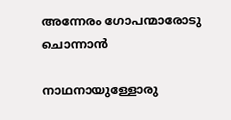അന്നേരം ഗോപന്മാരോടു ചൊന്നാന്‍

നാഥനായുള്ളോരു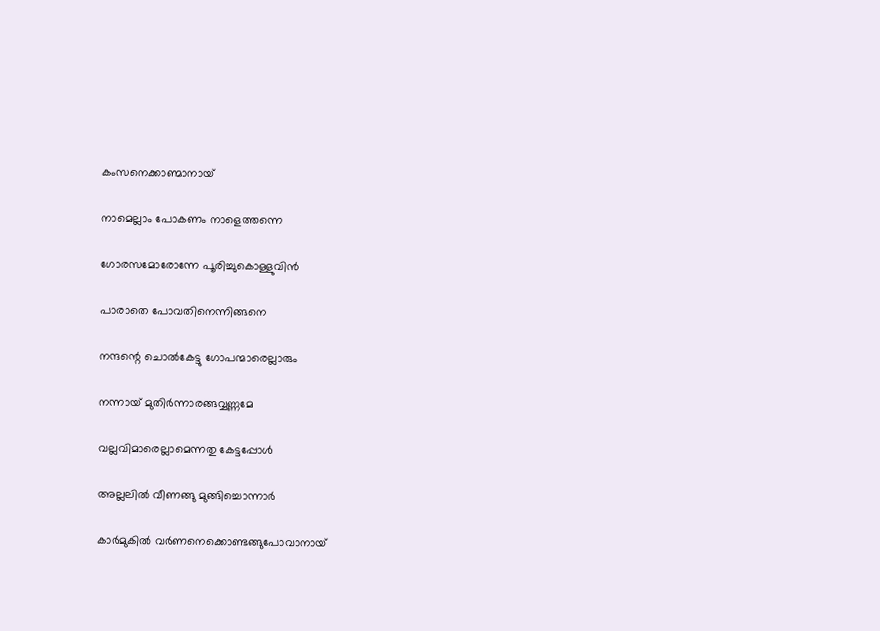കംസനെക്കാണ്മാനായ്

നാമെല്ലാം പോകണം നാളെത്തന്നെ

ഗോരസമോരോന്നേ പൂരിച്ചുകൊള്ളുവിന്‍

പാരാതെ പോവതിനെന്നിങ്ങനെ

നന്ദന്റെ ചൊല്‍കേട്ടു ഗോപന്മാരെല്ലാരും

നന്നായ് മുതിര്‍ന്നാരങ്ങവ്വണ്ണമേ

വല്ലവിമാരെല്ലാമെന്നതു കേട്ടപ്പോള്‍

അല്ലലില്‍ വീണങ്ങു മുങ്ങിച്ചൊന്നാര്‍

കാര്‍മുകില്‍ വര്‍ണനെക്കൊണ്ടങ്ങുപോവാനായ്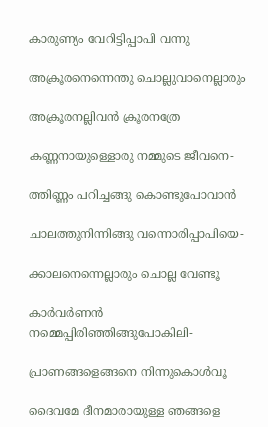കാരുണ്യം വേറിട്ടിപ്പാപി വന്നു

അക്രൂരനെന്നെന്തു ചൊല്ലുവാനെല്ലാരും

അക്രൂരനല്ലിവന്‍ ക്രൂരനത്രേ

കണ്ണനായുള്ളൊരു നമ്മുടെ ജീവനെ-

ത്തിണ്ണം പറിച്ചങ്ങു കൊണ്ടുപോവാന്‍

ചാലത്തുനിന്നിങ്ങു വന്നൊരിപ്പാപിയെ-

ക്കാലനെന്നെല്ലാരും ചൊല്ല വേണ്ടൂ

കാര്‍വര്‍ണന്‍ നമ്മെപ്പിരിഞ്ഞിങ്ങുപോകിലി-

പ്രാണങ്ങളെങ്ങനെ നിന്നുകൊള്‍വൂ

ദൈവമേ ദീനമാരായുള്ള ഞങ്ങളെ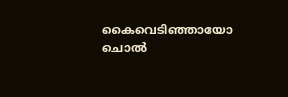കൈവെടിഞ്ഞായോ ചൊല്‍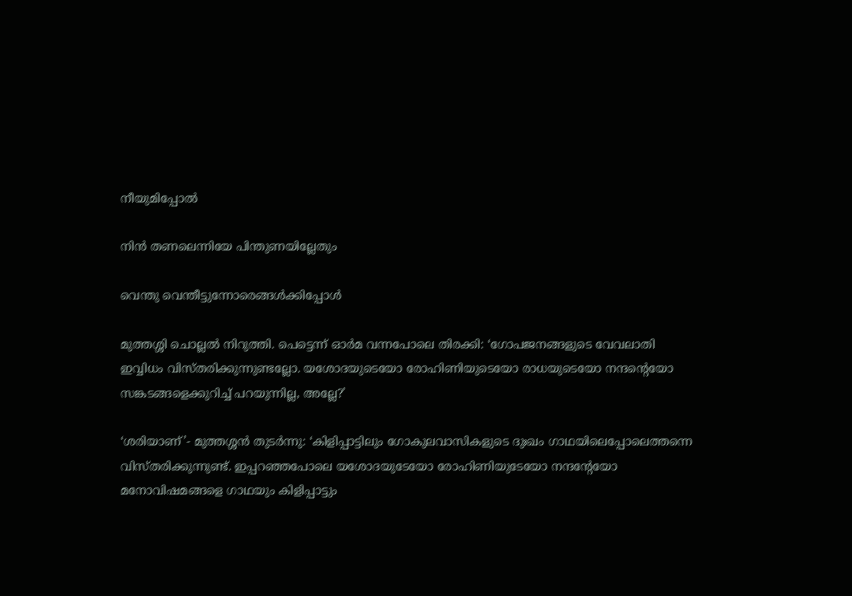നീയുമിപ്പോല്‍

നിന്‍ തണലെന്നിയേ പിന്തുണയില്ലേതും

വെന്തു വെന്തീട്ടുന്നോരെങ്ങള്‍ക്കിപ്പോള്‍

മുത്തശ്ശി ചൊല്ലല്‍ നിറുത്തി. പെട്ടെന്ന് ഓര്‍മ വന്നപോലെ തിരക്കി: ‘ഗോപജനങ്ങളുടെ വേവലാതി ഇവ്വിധം വിസ്തരിക്കുന്നുണ്ടല്ലോ. യശോദയുടെയോ രോഹിണിയുടെയോ രാധയുടെയോ നന്ദന്റെയോ സങ്കടങ്ങളെക്കുറിച്ച് പറയുന്നില്ല, അല്ലേ?’

‘ശരിയാണ്’- മുത്തശ്ശന്‍ തുടര്‍ന്നു: ‘കിളിപ്പാട്ടിലും ഗോകുലവാസികളുടെ ദുഃഖം ഗാഥയിലെപ്പോലെത്തന്നെ വിസ്തരിക്കുന്നുണ്ട്. ഇപ്പറഞ്ഞപോലെ യശോദയുടേയോ രോഹിണിയുടേയോ നന്ദന്റേയോ മനോവിഷമങ്ങളെ ഗാഥയും കിളിപ്പാട്ടും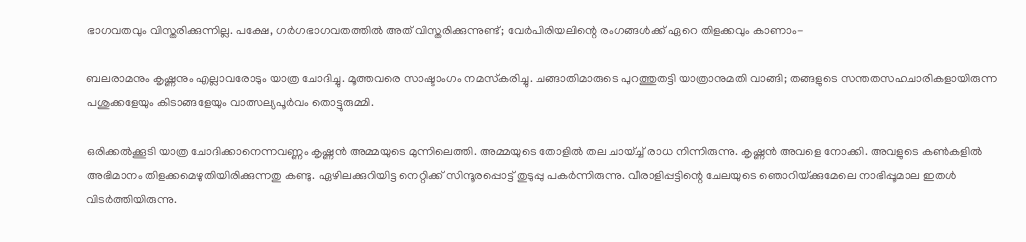ഭാഗവതവും വിസ്തരിക്കുന്നില്ല. പക്ഷേ, ഗര്‍ഗഭാഗവതത്തില്‍ അത് വിസ്തരിക്കുന്നുണ്ട്; വേര്‍പിരിയലിന്റെ രംഗങ്ങള്‍ക്ക് ഏറെ തിളക്കവും കാണാം-

ബലരാമനും കൃഷ്ണനും എല്ലാവരോടും യാത്ര ചോദിച്ചു. മൂത്തവരെ സാഷ്ടാംഗം നമസ്‌കരിച്ചു. ചങ്ങാതിമാരുടെ പുറത്തുതട്ടി യാത്രാനുമതി വാങ്ങി; തങ്ങളുടെ സന്തതസഹചാരികളായിരുന്ന പശുക്കളേയും കിടാങ്ങളേയും വാത്സല്യപൂര്‍വം തൊട്ടുരുമ്മി.

ഒരിക്കല്‍ക്കൂടി യാത്ര ചോദിക്കാനെന്നവണ്ണം കൃഷ്ണന്‍ അമ്മയുടെ മുന്നിലെത്തി. അമ്മയുടെ തോളില്‍ തല ചായ്ച്ച് രാധ നിന്നിരുന്നു. കൃഷ്ണന്‍ അവളെ നോക്കി. അവളുടെ കണ്‍കളില്‍ അഭിമാനം തിളക്കമെഴുതിയിരിക്കുന്നതു കണ്ടു. ഏഴിലക്കുറിയിട്ട നെറ്റിക്ക് സിന്ദൂരപ്പൊട്ട് തുടുപ്പു പകര്‍ന്നിരുന്നു. വീരാളിപ്പട്ടിന്റെ ചേലയുടെ ഞൊറിയ്‌ക്കുമേലെ നാഭിപ്പൂമാല ഇതള്‍ വിടര്‍ത്തിയിരുന്നു.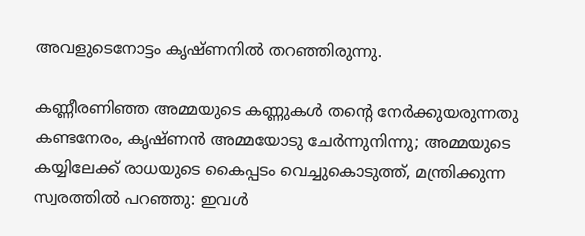അവളുടെനോട്ടം കൃഷ്ണനില്‍ തറഞ്ഞിരുന്നു.

കണ്ണീരണിഞ്ഞ അമ്മയുടെ കണ്ണുകള്‍ തന്റെ നേര്‍ക്കുയരുന്നതു കണ്ടനേരം, കൃഷ്ണന്‍ അമ്മയോടു ചേര്‍ന്നുനിന്നു; അമ്മയുടെ കയ്യിലേക്ക് രാധയുടെ കൈപ്പടം വെച്ചുകൊടുത്ത്, മന്ത്രിക്കുന്ന സ്വരത്തില്‍ പറഞ്ഞു: ഇവള്‍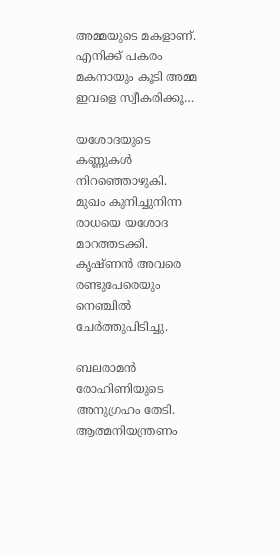അമ്മയുടെ മകളാണ്. എനിക്ക് പകരം മകനായും കൂടി അമ്മ ഇവളെ സ്വീകരിക്കൂ…

യശോദയുടെ കണ്ണുകള്‍ നിറഞ്ഞൊഴുകി. മുഖം കുനിച്ചുനിന്ന രാധയെ യശോദ മാറത്തടക്കി. കൃഷ്ണന്‍ അവരെ രണ്ടുപേരെയും നെഞ്ചില്‍ ചേര്‍ത്തുപിടിച്ചു.

ബലരാമന്‍ രോഹിണിയുടെ അനുഗ്രഹം തേടി. ആത്മനിയന്ത്രണം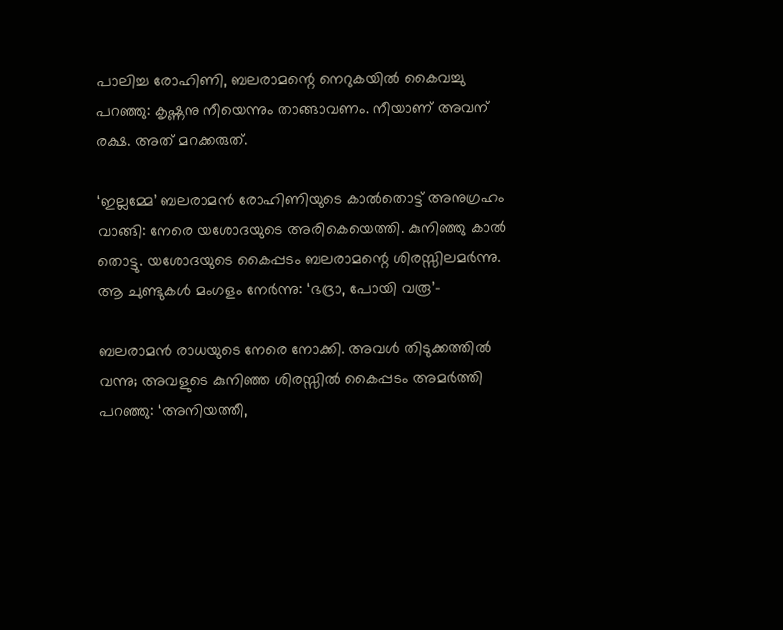പാലിച്ച രോഹിണി, ബലരാമന്റെ നെറുകയില്‍ കൈവച്ചു പറഞ്ഞു: കൃഷ്ണനു നീയെന്നും താങ്ങാവണം. നീയാണ് അവന് രക്ഷ. അത് മറക്കരുത്.

‘ഇല്ലമ്മേ’ ബലരാമന്‍ രോഹിണിയുടെ കാല്‍തൊട്ട് അനുഗ്രഹം വാങ്ങി: നേരെ യശോദയുടെ അരികെയെത്തി. കുനിഞ്ഞു കാല്‍ തൊട്ടു. യശോദയുടെ കൈപ്പടം ബലരാമന്റെ ശിരസ്സിലമര്‍ന്നു. ആ ചുണ്ടുകള്‍ മംഗളം നേര്‍ന്നു: ‘ഭദ്രാ, പോയി വരൂ’-

ബലരാമന്‍ രാധയുടെ നേരെ നോക്കി. അവള്‍ തിടുക്കത്തില്‍ വന്നു; അവളുടെ കുനിഞ്ഞ ശിരസ്സില്‍ കൈപ്പടം അമര്‍ത്തി പറഞ്ഞു: ‘അനിയത്തീ,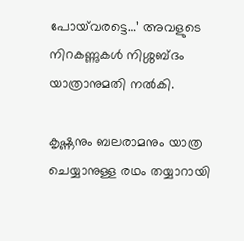പോയ്‌വരട്ടെ…’ അവളുടെ നിറകണ്ണുകള്‍ നിശ്ശബ്ദം യാത്രാനുമതി നല്‍കി.

കൃഷ്ണനും ബലരാമനും യാത്ര ചെയ്യാനുള്ള രഥം തയ്യാറായി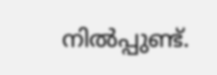നില്‍പ്പുണ്ട്.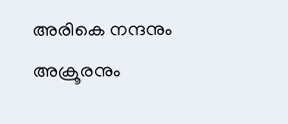അരികെ നന്ദനും അക്രൂരനും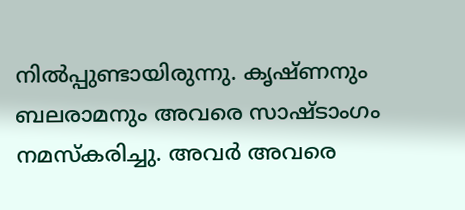നില്‍പ്പുണ്ടായിരുന്നു. കൃഷ്ണനും ബലരാമനും അവരെ സാഷ്ടാംഗം നമസ്‌കരിച്ചു. അവര്‍ അവരെ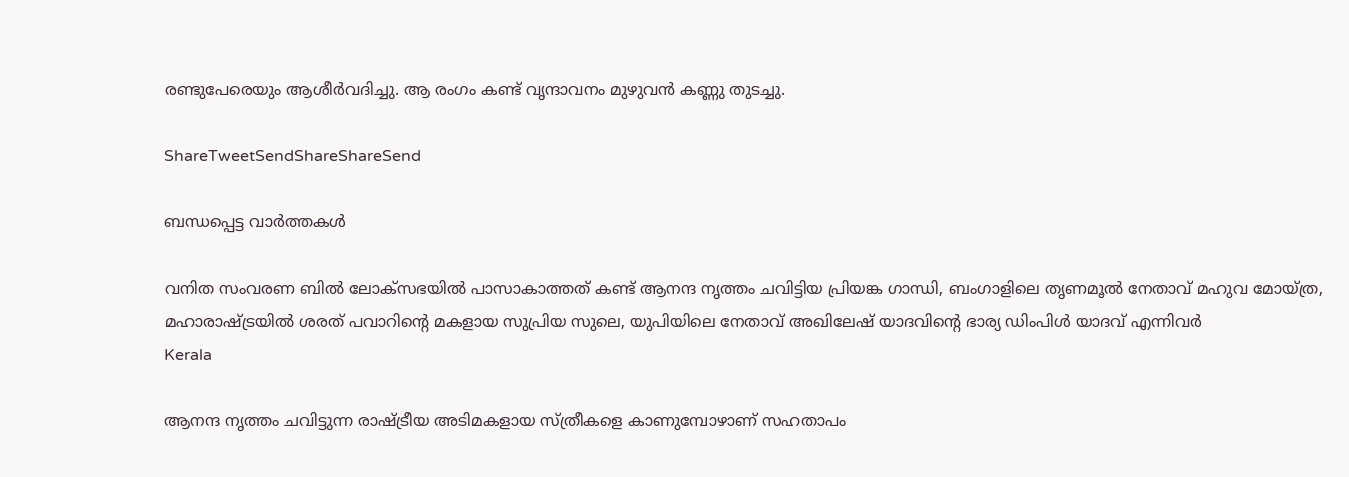രണ്ടുപേരെയും ആശീര്‍വദിച്ചു. ആ രംഗം കണ്ട് വൃന്ദാവനം മുഴുവന്‍ കണ്ണു തുടച്ചു.

ShareTweetSendShareShareSend

ബന്ധപ്പെട്ട വാര്‍ത്തകള്‍

വനിത സംവരണ ബിൽ ലോക്സഭയിൽ പാസാകാത്തത് കണ്ട് ആനന്ദ നൃത്തം ചവിട്ടിയ പ്രിയങ്ക ഗാന്ധി, ബംഗാളിലെ തൃണമൂല്‍ നേതാവ് മഹുവ മോയ്ത്ര, മഹാരാഷ്ട്രയില്‍ ശരത് പവാറിന്‍റെ മകളായ സുപ്രിയ സുലെ, യുപിയിലെ നേതാവ് അഖിലേഷ് യാദവിന്‍റെ ഭാര്യ ഡിംപിള്‍ യാദവ് എന്നിവര്‍
Kerala

ആനന്ദ നൃത്തം ചവിട്ടുന്ന രാഷ്‌ട്രീയ അടിമകളായ സ്ത്രീകളെ കാണുമ്പോഴാണ് സഹതാപം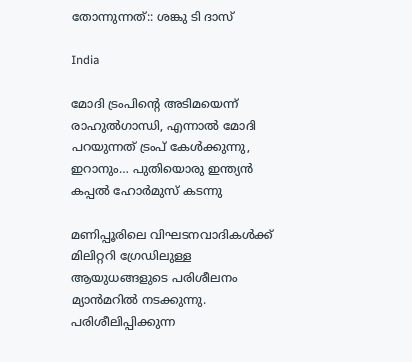തോന്നുന്നത്:: ശങ്കു ടി ദാസ്

India

മോദി ട്രംപിന്റെ അടിമയെന്ന് രാഹുല്‍ഗാന്ധി, എന്നാല്‍ മോദി പറയുന്നത് ട്രംപ് കേള്‍ക്കുന്നു, ഇറാനും… പുതിയൊരു ഇന്ത്യന്‍ കപ്പല്‍ ഹോര്‍മുസ് കടന്നു

മണിപ്പൂരിലെ വിഘടനവാദികള്‍ക്ക് മിലിറ്ററി ഗ്രേഡിലുള്ള ആയുധങ്ങളുടെ പരിശീലനം മ്യാന്‍മറില്‍ നടക്കുന്നു. പരിശീലിപ്പിക്കുന്ന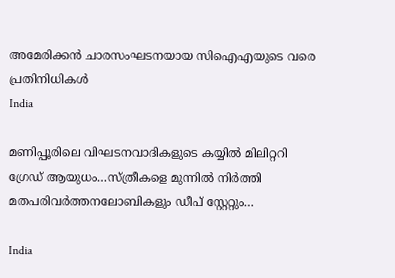അമേരിക്കന്‍ ചാരസംഘടനയായ സിഐഎയുടെ വരെ പ്രതിനിധികള്‍
India

മണിപ്പൂരിലെ വിഘടനവാദികളുടെ കയ്യില്‍ മിലിറ്ററി ഗ്രേഡ് ആയുധം…സ്ത്രീകളെ മുന്നില്‍ നിര്‍ത്തി മതപരിവര്‍ത്തനലോബികളും ഡീപ് സ്റ്റേറ്റും…

India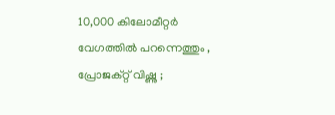10,000 കിലോമീറ്റർ വേഗത്തിൽ പറന്നെത്തും , പ്രോജക്റ്റ് വിഷ്ണു ;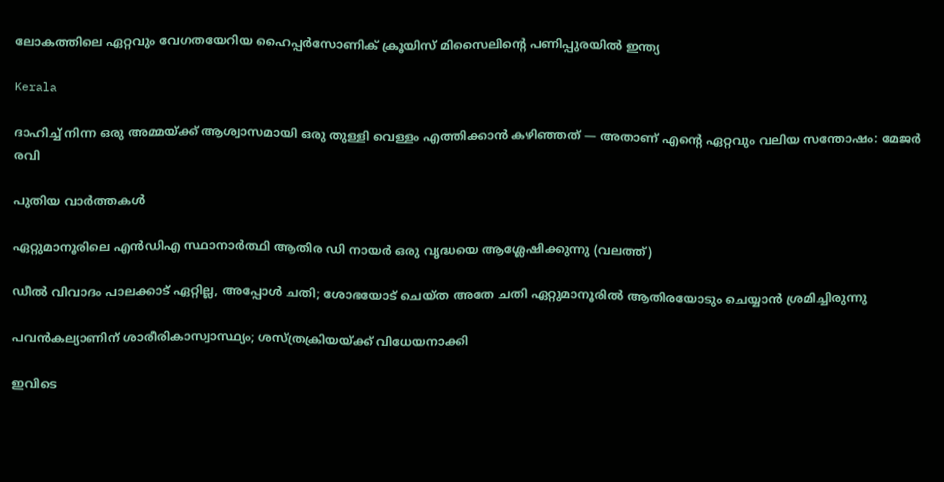ലോകത്തിലെ ഏറ്റവും വേഗതയേറിയ ഹൈപ്പർസോണിക് ക്രൂയിസ് മിസൈലിന്റെ പണിപ്പുരയിൽ ഇന്ത്യ

Kerala

ദാഹിച്ച് നിന്ന ഒരു അമ്മയ്‌ക്ക് ആശ്വാസമായി ഒരു തുള്ളി വെള്ളം എത്തിക്കാൻ കഴിഞ്ഞത് — അതാണ് എന്റെ ഏറ്റവും വലിയ സന്തോഷം: മേജര്‍ രവി

പുതിയ വാര്‍ത്തകള്‍

ഏറ്റുമാനൂരിലെ എന്‍ഡിഎ സ്ഥാനാര്‍ത്ഥി ആതിര ഡി നായര്‍ ഒരു വൃദ്ധയെ ആശ്ലേഷിക്കുന്നു (വലത്ത്)

ഡീല്‍ വിവാദം പാലക്കാട് ഏറ്റില്ല, അപ്പോള്‍ ചതി; ശോഭയോട് ചെയ്ത അതേ ചതി ഏറ്റുമാനൂരില്‍ ആതിരയോടും ചെയ്യാന്‍ ശ്രമിച്ചിരുന്നു

പവന്‍കല്യാണിന് ശാരീരികാസ്വാസ്ഥ്യം; ശസ്ത്രക്രിയയ്‌ക്ക് വിധേയനാക്കി

ഇവിടെ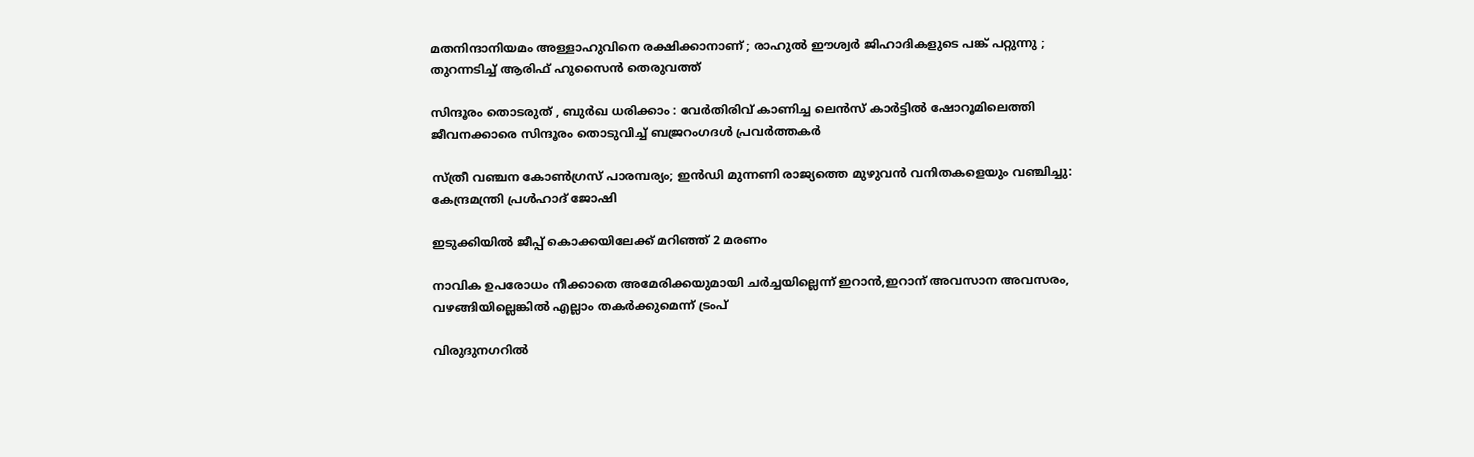മതനിന്ദാനിയമം അള്ളാ‍ഹുവിനെ രക്ഷിക്കാനാണ് ; രാഹുൽ ഈശ്വർ ജിഹാദികളുടെ പങ്ക് പറ്റുന്നു ; തുറന്നടിച്ച് ആരിഫ് ഹുസൈൻ തെരുവത്ത്

സിന്ദൂരം തൊടരുത് , ബുർഖ ധരിക്കാം : വേർതിരിവ് കാണിച്ച ലെന്‍സ് കാര്‍ട്ടിൽ ഷോറൂമിലെത്തി ജീവനക്കാരെ സിന്ദൂരം തൊടുവിച്ച് ബജ്രറംഗദൾ പ്രവർത്തകർ

സ്ത്രീ വഞ്ചന കോണ്‍ഗ്രസ് പാരമ്പര്യം; ഇന്‍ഡി മുന്നണി രാജ്യത്തെ മുഴുവന്‍ വനിതകളെയും വഞ്ചിച്ചു: കേന്ദ്രമന്ത്രി പ്രള്‍ഹാദ് ജോഷി

ഇടുക്കിയില്‍ ജീപ്പ് കൊക്കയിലേക്ക് മറിഞ്ഞ് 2 മരണം

നാവിക ഉപരോധം നീക്കാതെ അമേരിക്കയുമായി ചര്‍ച്ചയില്ലെന്ന് ഇറാന്‍,ഇറാന് അവസാന അവസരം, വഴങ്ങിയില്ലെങ്കില്‍ എല്ലാം തകര്‍ക്കുമെന്ന് ട്രംപ്

വിരുദുനഗറിൽ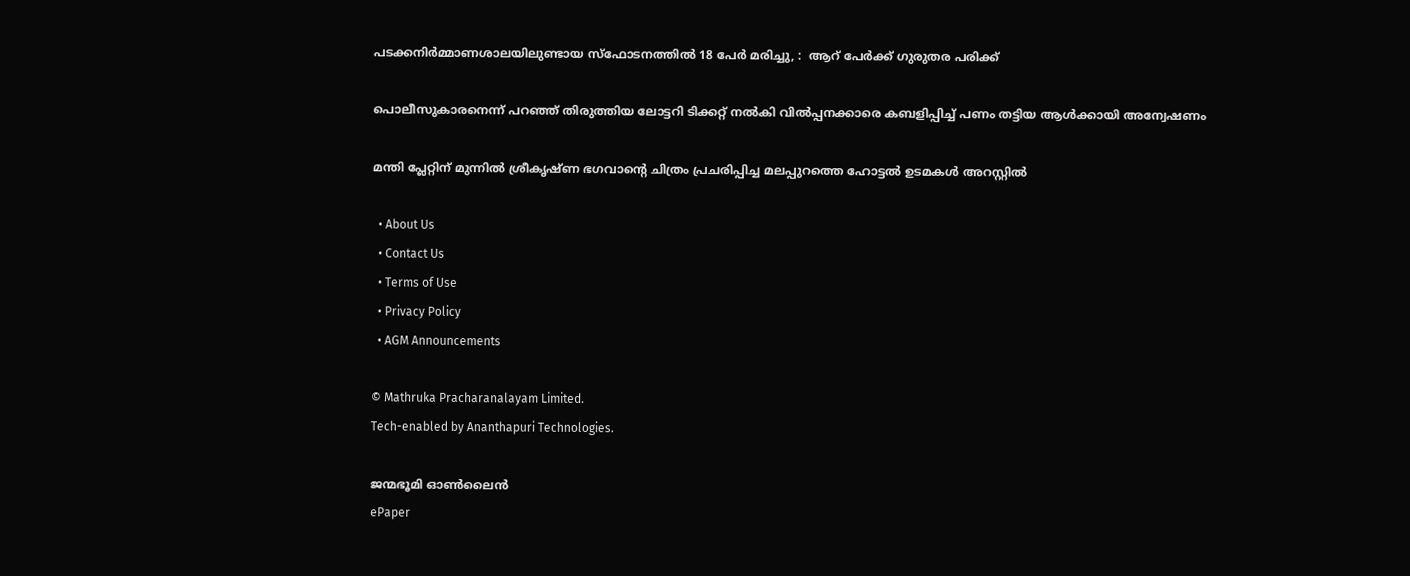പടക്കനിർമ്മാണശാലയിലുണ്ടായ സ്‌ഫോടനത്തിൽ 18 പേർ മരിച്ചു, :  ആറ് പേർക്ക് ഗുരുതര പരിക്ക്

പൊലീസുകാരനെന്ന് പറഞ്ഞ് തിരുത്തിയ ലോട്ടറി ടിക്കറ്റ് നല്‍കി വില്‍പ്പനക്കാരെ കബളിപ്പിച്ച് പണം തട്ടിയ ആള്‍ക്കായി അന്വേഷണം

മന്തി പ്ലേറ്റിന് മുന്നില്‍ ശ്രീകൃഷ്ണ ഭഗവാന്റെ ചിത്രം പ്രചരിപ്പിച്ച മലപ്പുറത്തെ ഹോട്ടല്‍ ഉടമകള്‍ അറസ്റ്റില്‍

  • About Us
  • Contact Us
  • Terms of Use
  • Privacy Policy
  • AGM Announcements

© Mathruka Pracharanalayam Limited.
Tech-enabled by Ananthapuri Technologies.

ജന്മഭൂമി ഓണ്‍ലൈന്‍
ePaper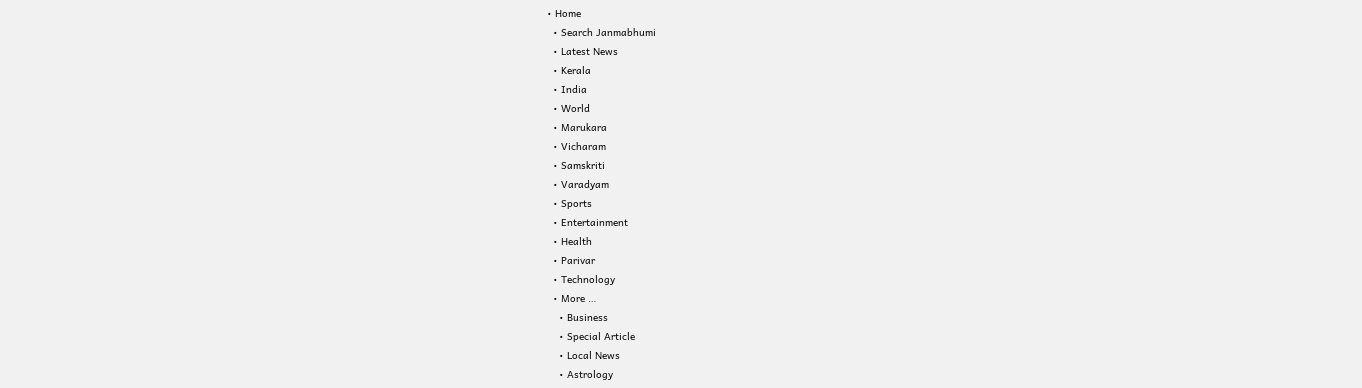• Home
  • Search Janmabhumi
  • Latest News
  • Kerala
  • India
  • World
  • Marukara
  • Vicharam
  • Samskriti
  • Varadyam
  • Sports
  • Entertainment
  • Health
  • Parivar
  • Technology
  • More …
    • Business
    • Special Article
    • Local News
    • Astrology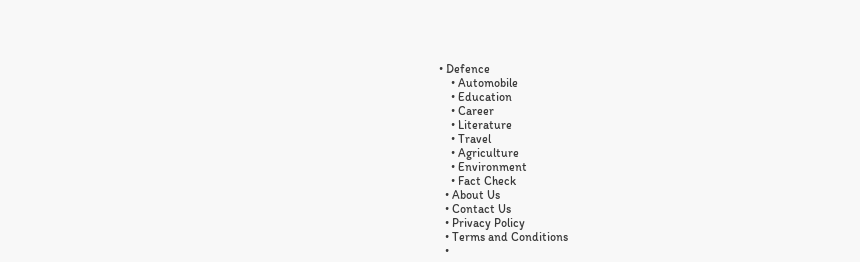• Defence
    • Automobile
    • Education
    • Career
    • Literature
    • Travel
    • Agriculture
    • Environment
    • Fact Check
  • About Us
  • Contact Us
  • Privacy Policy
  • Terms and Conditions
  •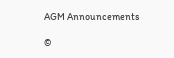AGM Announcements

©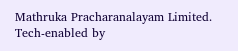Mathruka Pracharanalayam Limited.
Tech-enabled by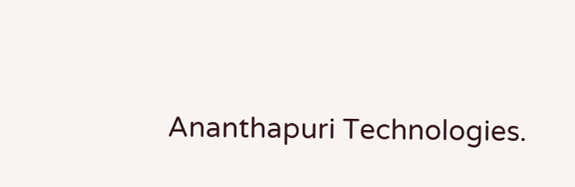Ananthapuri Technologies.